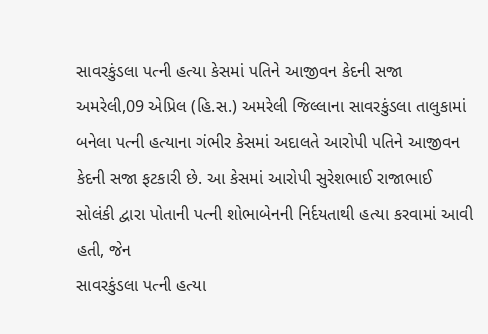સાવરકુંડલા પત્ની હત્યા કેસમાં પતિને આજીવન કેદની સજા
અમરેલી,09 એપ્રિલ (હિ.સ.) અમરેલી જિલ્લાના સાવરકુંડલા તાલુકામાં બનેલા પત્ની હત્યાના ગંભીર કેસમાં અદાલતે આરોપી પતિને આજીવન કેદની સજા ફટકારી છે. આ કેસમાં આરોપી સુરેશભાઈ રાજાભાઈ સોલંકી દ્વારા પોતાની પત્ની શોભાબેનની નિર્દયતાથી હત્યા કરવામાં આવી હતી, જેન
સાવરકુંડલા પત્ની હત્યા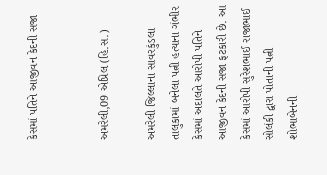કેસમાં પતિને આજીવન કેદની સજા


અમરેલી,09 એપ્રિલ (હિ.સ.)

અમરેલી જિલ્લાના સાવરકુંડલા તાલુકામાં બનેલા પત્ની હત્યાના ગંભીર કેસમાં અદાલતે આરોપી પતિને આજીવન કેદની સજા ફટકારી છે. આ કેસમાં આરોપી સુરેશભાઈ રાજાભાઈ સોલંકી દ્વારા પોતાની પત્ની શોભાબેનની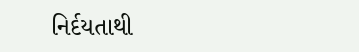નિર્દયતાથી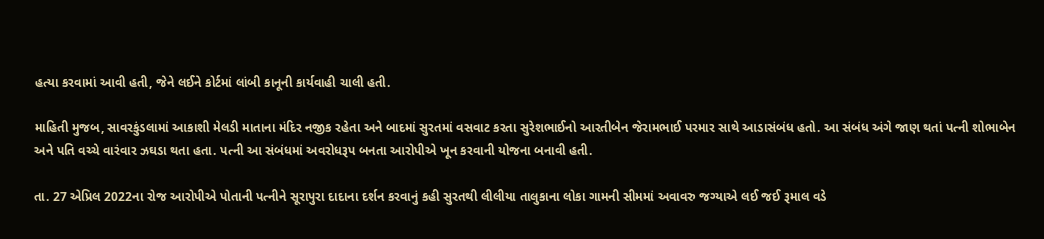હત્યા કરવામાં આવી હતી, જેને લઈને કોર્ટમાં લાંબી કાનૂની કાર્યવાહી ચાલી હતી.

માહિતી મુજબ, સાવરકુંડલામાં આકાશી મેલડી માતાના મંદિર નજીક રહેતા અને બાદમાં સુરતમાં વસવાટ કરતા સુરેશભાઈનો આરતીબેન જેરામભાઈ પરમાર સાથે આડાસંબંધ હતો. આ સંબંધ અંગે જાણ થતાં પત્ની શોભાબેન અને પતિ વચ્ચે વારંવાર ઝઘડા થતા હતા. પત્ની આ સંબંધમાં અવરોધરૂપ બનતા આરોપીએ ખૂન કરવાની યોજના બનાવી હતી.

તા. 27 એપ્રિલ 2022ના રોજ આરોપીએ પોતાની પત્નીને સૂરાપુરા દાદાના દર્શન કરવાનું કહી સુરતથી લીલીયા તાલુકાના લોકા ગામની સીમમાં અવાવરુ જગ્યાએ લઈ જઈ રૂમાલ વડે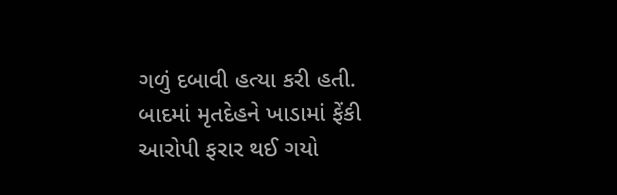ગળું દબાવી હત્યા કરી હતી. બાદમાં મૃતદેહને ખાડામાં ફેંકી આરોપી ફરાર થઈ ગયો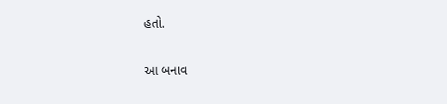હતો.

આ બનાવ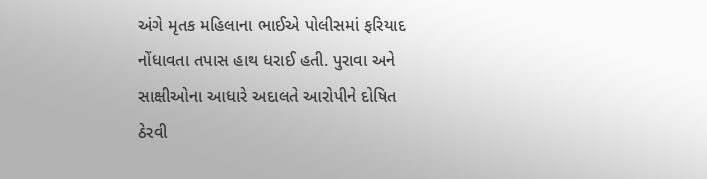અંગે મૃતક મહિલાના ભાઈએ પોલીસમાં ફરિયાદ નોંધાવતા તપાસ હાથ ધરાઈ હતી. પુરાવા અને સાક્ષીઓના આધારે અદાલતે આરોપીને દોષિત ઠેરવી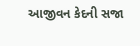આજીવન કેદની સજા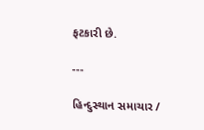ફટકારી છે.

---

હિન્દુસ્થાન સમાચાર /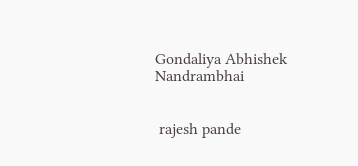Gondaliya Abhishek Nandrambhai


 rajesh pande